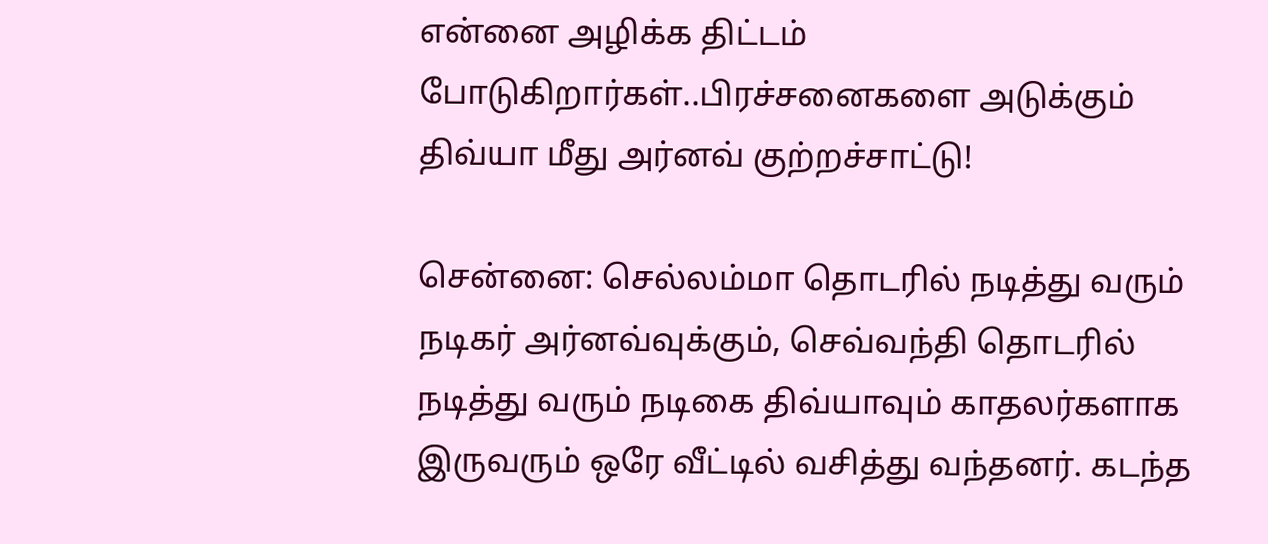என்னை அழிக்க திட்டம் போடுகிறார்கள்..பிரச்சனைகளை அடுக்கும் திவ்யா மீது அர்னவ் குற்றச்சாட்டு!

சென்னை: செல்லம்மா தொடரில் நடித்து வரும் நடிகர் அர்னவ்வுக்கும், செவ்வந்தி தொடரில் நடித்து வரும் நடிகை திவ்யாவும் காதலர்களாக இருவரும் ஒரே வீட்டில் வசித்து வந்தனர். கடந்த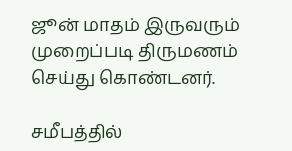ஜூன் மாதம் இருவரும் முறைப்படி திருமணம் செய்து கொண்டனர்.

சமீபத்தில்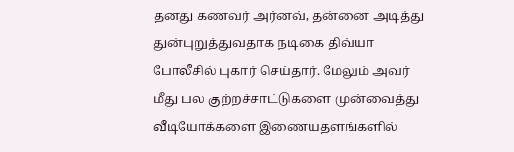தனது கணவர் அர்னவ், தன்னை அடித்து துன்புறுத்துவதாக நடிகை திவ்யா போலீசில் புகார் செய்தார். மேலும் அவர் மீது பல குற்றச்சாட்டுகளை முன்வைத்து வீடியோக்களை இணையதளங்களில்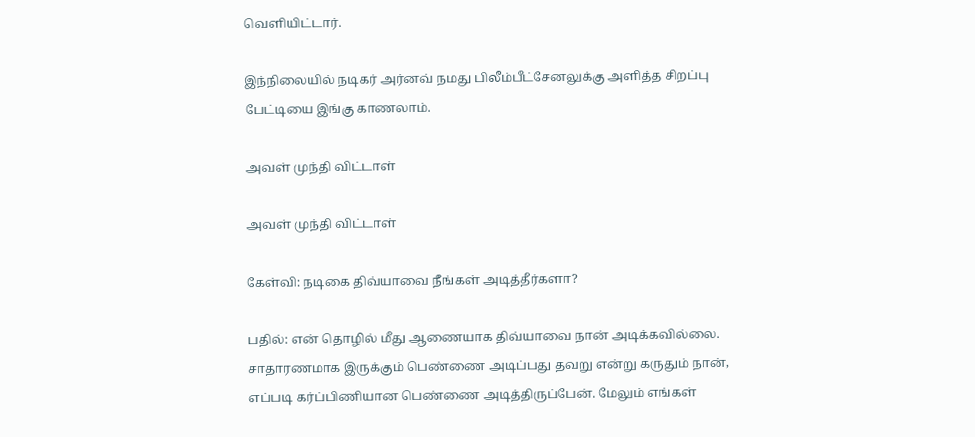வெளியிட்டார்.

இந்நிலையில் நடிகர் அர்னவ் நமது பிலீம்பீட்சேனலுக்கு அளித்த சிறப்பு பேட்டியை இங்கு காணலாம்.

அவள் முந்தி விட்டாள்

அவள் முந்தி விட்டாள்

கேள்வி: நடிகை திவ்யாவை நீங்கள் அடித்தீர்களா?

பதில்: என் தொழில் மீது ஆணையாக திவ்யாவை நான் அடிக்கவில்லை. சாதாரணமாக இருக்கும் பெண்ணை அடிப்பது தவறு என்று கருதும் நான், எப்படி கர்ப்பிணியான பெண்ணை அடித்திருப்பேன். மேலும் எங்கள்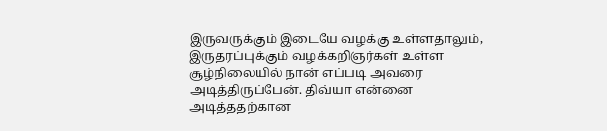இருவருக்கும் இடையே வழக்கு உள்ளதாலும், இருதரப்புக்கும் வழக்கறிஞர்கள் உள்ள சூழ்நிலையில் நான் எப்படி அவரை அடித்திருப்பேன். திவ்யா என்னை அடித்ததற்கான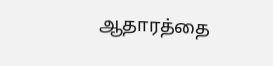ஆதாரத்தை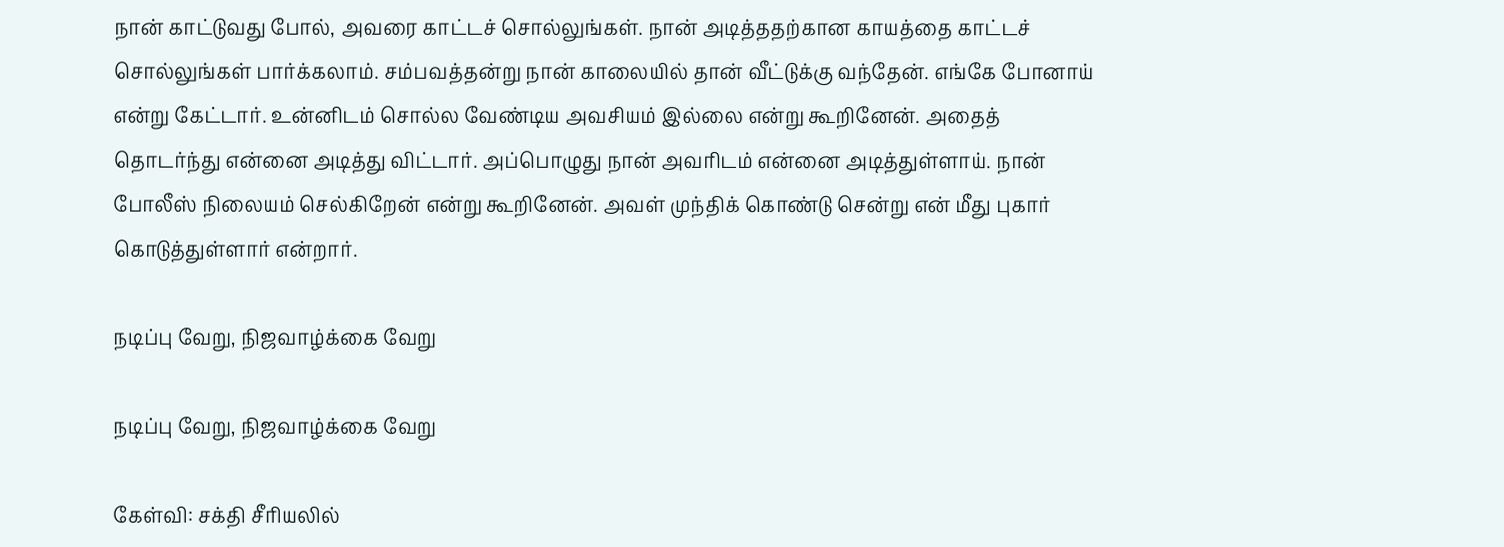நான் காட்டுவது போல், அவரை காட்டச் சொல்லுங்கள். நான் அடித்ததற்கான காயத்தை காட்டச் சொல்லுங்கள் பார்க்கலாம். சம்பவத்தன்று நான் காலையில் தான் வீட்டுக்கு வந்தேன். எங்கே போனாய் என்று கேட்டார். உன்னிடம் சொல்ல வேண்டிய அவசியம் இல்லை என்று கூறினேன். அதைத் தொடர்ந்து என்னை அடித்து விட்டார். அப்பொழுது நான் அவரிடம் என்னை அடித்துள்ளாய். நான் போலீஸ் நிலையம் செல்கிறேன் என்று கூறினேன். அவள் முந்திக் கொண்டு சென்று என் மீது புகார் கொடுத்துள்ளார் என்றார்.

நடிப்பு வேறு, நிஜவாழ்க்கை வேறு

நடிப்பு வேறு, நிஜவாழ்க்கை வேறு

கேள்வி: சக்தி சீரியலில்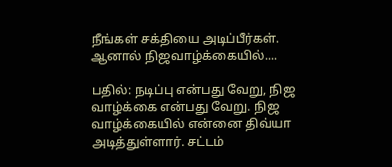நீங்கள் சக்தியை அடிப்பீர்கள். ஆனால் நிஜவாழ்க்கையில்....

பதில்: நடிப்பு என்பது வேறு, நிஜ வாழ்க்கை என்பது வேறு. நிஜ வாழ்க்கையில் என்னை திவ்யா அடித்துள்ளார். சட்டம்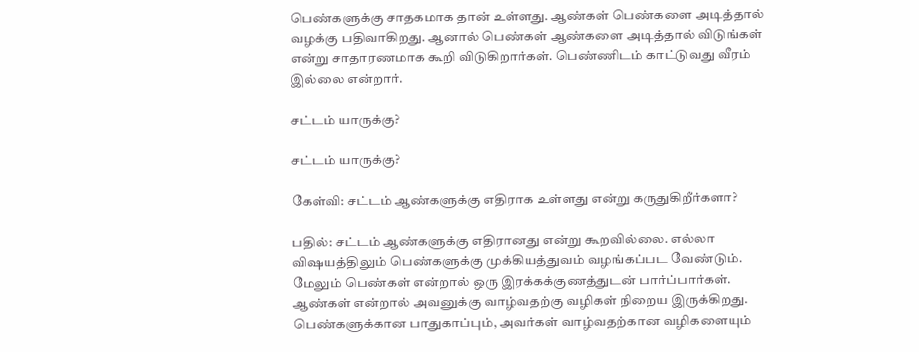பெண்களுக்கு சாதகமாக தான் உள்ளது. ஆண்கள் பெண்களை அடித்தால் வழக்கு பதிவாகிறது. ஆனால் பெண்கள் ஆண்களை அடித்தால் விடுங்கள் என்று சாதாரணமாக கூறி விடுகிறார்கள். பெண்ணிடம் காட்டுவது வீரம் இல்லை என்றார்.

சட்டம் யாருக்கு?

சட்டம் யாருக்கு?

கேள்வி: சட்டம் ஆண்களுக்கு எதிராக உள்ளது என்று கருதுகிறீர்களா?

பதில்: சட்டம் ஆண்களுக்கு எதிரானது என்று கூறவில்லை. எல்லா விஷயத்திலும் பெண்களுக்கு முக்கியத்துவம் வழங்கப்பட வேண்டும். மேலும் பெண்கள் என்றால் ஒரு இரக்கக்குணத்துடன் பார்ப்பார்கள். ஆண்கள் என்றால் அவனுக்கு வாழ்வதற்கு வழிகள் நிறைய இருக்கிறது. பெண்களுக்கான பாதுகாப்பும், அவர்கள் வாழ்வதற்கான வழிகளையும்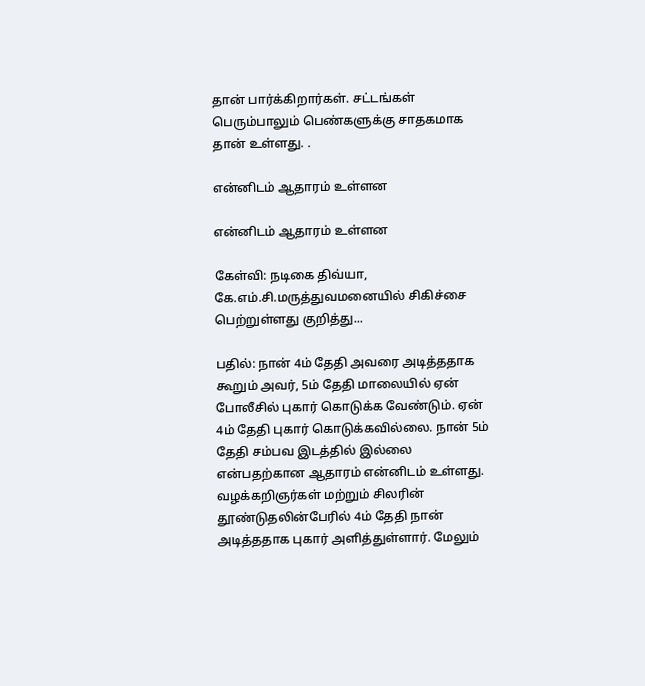தான் பார்க்கிறார்கள். சட்டங்கள் பெரும்பாலும் பெண்களுக்கு சாதகமாக தான் உள்ளது. .

என்னிடம் ஆதாரம் உள்ளன

என்னிடம் ஆதாரம் உள்ளன

கேள்வி: நடிகை திவ்யா, கே.எம்.சி.மருத்துவமனையில் சிகிச்சை பெற்றுள்ளது குறித்து...

பதில்: நான் 4ம் தேதி அவரை அடித்ததாக கூறும் அவர், 5ம் தேதி மாலையில் ஏன் போலீசில் புகார் கொடுக்க வேண்டும். ஏன் 4ம் தேதி புகார் கொடுக்கவில்லை. நான் 5ம் தேதி சம்பவ இடத்தில் இல்லை என்பதற்கான ஆதாரம் என்னிடம் உள்ளது. வழக்கறிஞர்கள் மற்றும் சிலரின் தூண்டுதலின்பேரில் 4ம் தேதி நான் அடித்ததாக புகார் அளித்துள்ளார். மேலும்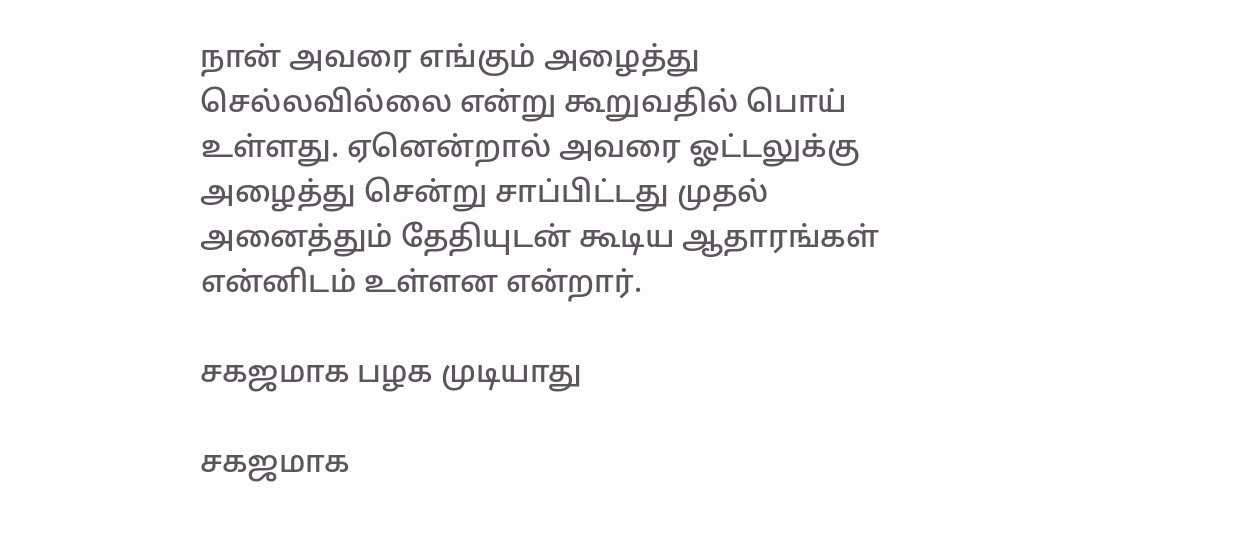நான் அவரை எங்கும் அழைத்து செல்லவில்லை என்று கூறுவதில் பொய் உள்ளது. ஏனென்றால் அவரை ஓட்டலுக்கு அழைத்து சென்று சாப்பிட்டது முதல் அனைத்தும் தேதியுடன் கூடிய ஆதாரங்கள் என்னிடம் உள்ளன என்றார்.

சகஜமாக பழக முடியாது

சகஜமாக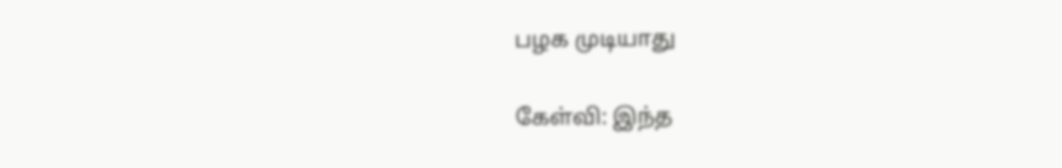பழக முடியாது

கேள்வி: இந்த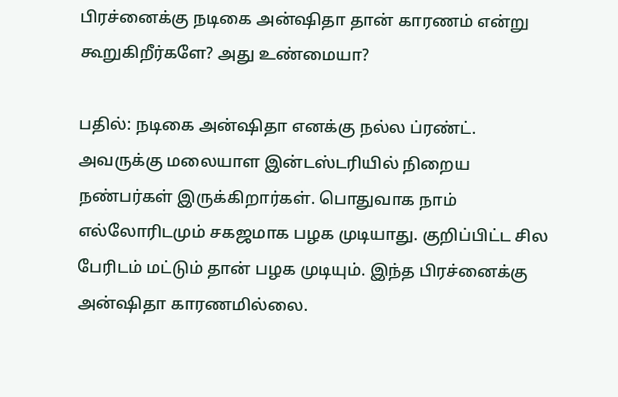பிரச்னைக்கு நடிகை அன்ஷிதா தான் காரணம் என்று கூறுகிறீர்களே? அது உண்மையா?

பதில்: நடிகை அன்ஷிதா எனக்கு நல்ல ப்ரண்ட். அவருக்கு மலையாள இன்டஸ்டரியில் நிறைய நண்பர்கள் இருக்கிறார்கள். பொதுவாக நாம் எல்லோரிடமும் சகஜமாக பழக முடியாது. குறிப்பிட்ட சில பேரிடம் மட்டும் தான் பழக முடியும். இந்த பிரச்னைக்கு அன்ஷிதா காரணமில்லை.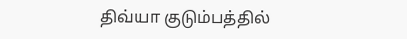திவ்யா குடும்பத்தில்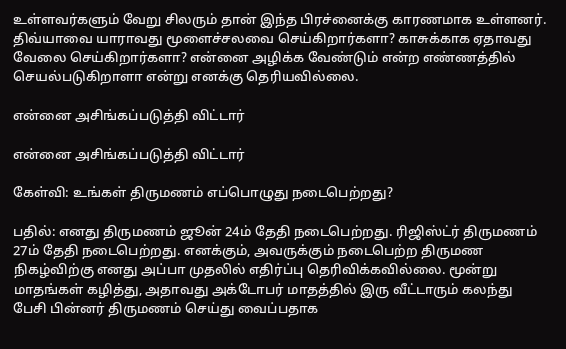உள்ளவர்களும் வேறு சிலரும் தான் இந்த பிரச்னைக்கு காரணமாக உள்ளனர். திவ்யாவை யாராவது மூளைச்சலவை செய்கிறார்களா? காசுக்காக ஏதாவது வேலை செய்கிறார்களா? என்னை அழிக்க வேண்டும் என்ற எண்ணத்தில் செயல்படுகிறாளா என்று எனக்கு தெரியவில்லை.

என்னை அசிங்கப்படுத்தி விட்டார்

என்னை அசிங்கப்படுத்தி விட்டார்

கேள்வி: உங்கள் திருமணம் எப்பொழுது நடைபெற்றது?

பதில்: எனது திருமணம் ஜூன் 24ம் தேதி நடைபெற்றது. ரிஜிஸ்ட்ர் திருமணம் 27ம் தேதி நடைபெற்றது. எனக்கும், அவருக்கும் நடைபெற்ற திருமண நிகழ்விற்கு எனது அப்பா முதலில் எதிர்ப்பு தெரிவிக்கவில்லை. மூன்று மாதங்கள் கழித்து, அதாவது அக்டோபர் மாதத்தில் இரு வீட்டாரும் கலந்து பேசி பின்னர் திருமணம் செய்து வைப்பதாக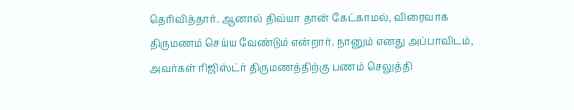தெரிவித்தார். ஆனால் திவ்யா தான் கேட்காமல், விரைவாக திருமணம் செய்ய வேண்டும் என்றார். நானும் எனது அப்பாவிடம், அவர்கள் ரிஜிஸ்ட்ர் திருமணத்திற்கு பணம் செலுத்தி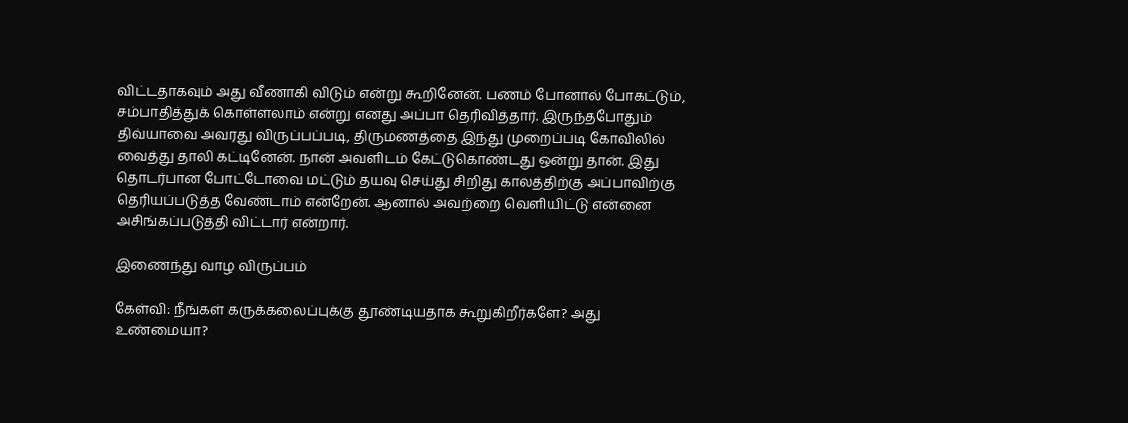விட்டதாகவும் அது வீணாகி விடும் என்று கூறினேன். பணம் போனால் போகட்டும், சம்பாதித்துக் கொள்ளலாம் என்று எனது அப்பா தெரிவித்தார். இருந்தபோதும் திவ்யாவை அவரது விருப்பப்படி, திருமணத்தை இந்து முறைப்படி கோவிலில் வைத்து தாலி கட்டினேன். நான் அவளிடம் கேட்டுகொண்டது ஒன்று தான். இது தொடர்பான போட்டோவை மட்டும் தயவு செய்து சிறிது காலத்திற்கு அப்பாவிற்கு தெரியப்படுத்த வேண்டாம் என்றேன். ஆனால் அவற்றை வெளியிட்டு என்னை அசிங்கப்படுத்தி விட்டார் என்றார்.

இணைந்து வாழ விருப்பம்

கேள்வி: நீங்கள் கருக்கலைப்புக்கு தூண்டியதாக கூறுகிறீர்களே? அது உண்மையா?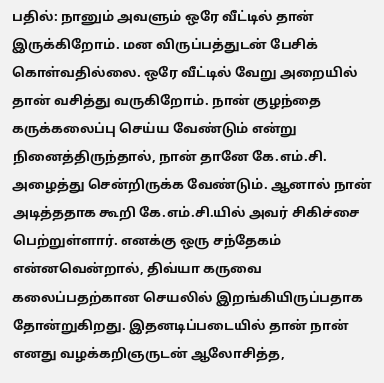பதில்: நானும் அவளும் ஒரே வீட்டில் தான் இருக்கிறோம். மன விருப்பத்துடன் பேசிக் கொள்வதில்லை. ஒரே வீட்டில் வேறு அறையில் தான் வசித்து வருகிறோம். நான் குழந்தை கருக்கலைப்பு செய்ய வேண்டும் என்று நினைத்திருந்தால், நான் தானே கே.எம்.சி. அழைத்து சென்றிருக்க வேண்டும். ஆனால் நான் அடித்ததாக கூறி கே.எம்.சி.யில் அவர் சிகிச்சை பெற்றுள்ளார். எனக்கு ஒரு சந்தேகம் என்னவென்றால், திவ்யா கருவை கலைப்பதற்கான செயலில் இறங்கியிருப்பதாக தோன்றுகிறது. இதனடிப்படையில் தான் நான் எனது வழக்கறிஞருடன் ஆலோசித்த,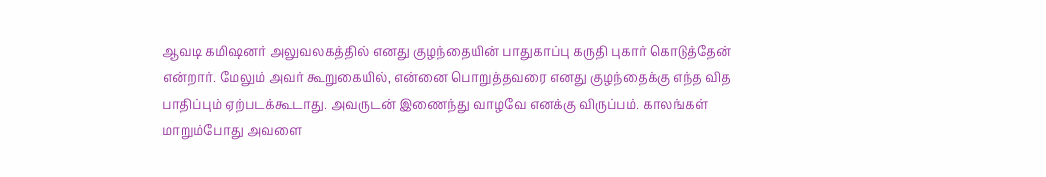ஆவடி கமிஷனர் அலுவலகத்தில் எனது குழந்தையின் பாதுகாப்பு கருதி புகார் கொடுத்தேன் என்றார். மேலும் அவர் கூறுகையில், என்னை பொறுத்தவரை எனது குழந்தைக்கு எந்த வித பாதிப்பும் ஏற்படக்கூடாது. அவருடன் இணைந்து வாழவே எனக்கு விருப்பம். காலங்கள் மாறும்போது அவளை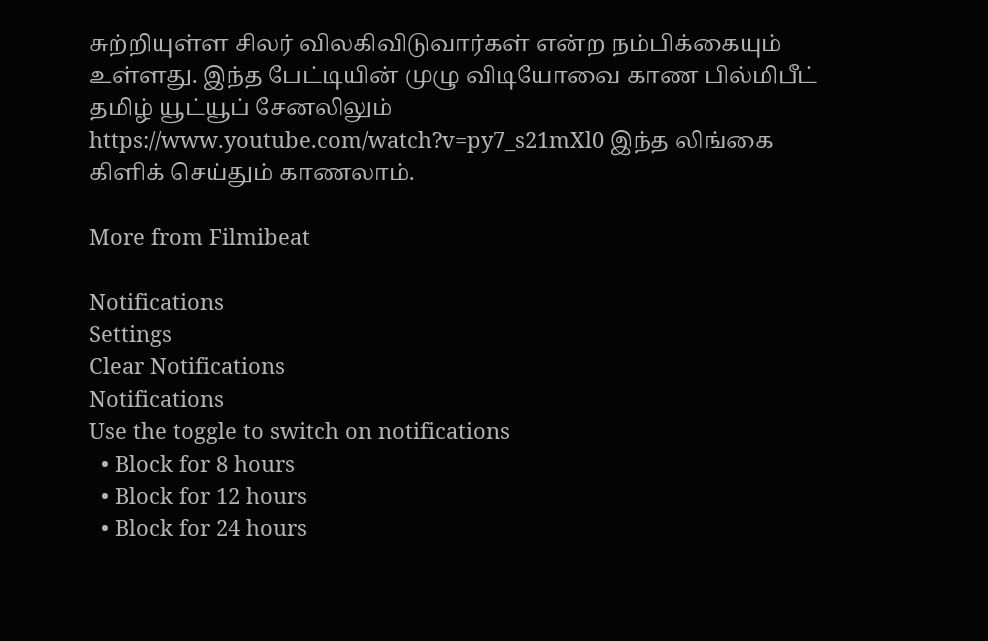சுற்றியுள்ள சிலர் விலகிவிடுவார்கள் என்ற நம்பிக்கையும் உள்ளது. இந்த பேட்டியின் முழு விடியோவை காண பில்மிபீட் தமிழ் யூட்யூப் சேனலிலும் https://www.youtube.com/watch?v=py7_s21mXl0 இந்த லிங்கை கிளிக் செய்தும் காணலாம்.

More from Filmibeat

Notifications
Settings
Clear Notifications
Notifications
Use the toggle to switch on notifications
  • Block for 8 hours
  • Block for 12 hours
  • Block for 24 hours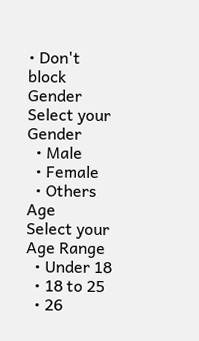• Don't block
Gender
Select your Gender
  • Male
  • Female
  • Others
Age
Select your Age Range
  • Under 18
  • 18 to 25
  • 26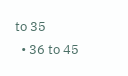to 35
  • 36 to 45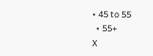• 45 to 55
  • 55+
X